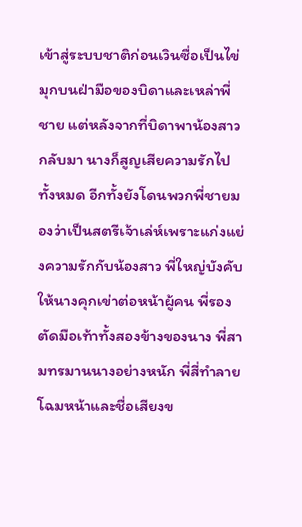เข้าสู่ระบบชาติก่อนเวินซื่อเป็นไข่มุกบนฝ่ามือของบิดาและเหล่าพี่ชาย แต่หลังจากที่บิดาพาน้องสาวกลับมา นางก็สูญเสียความรักไปทั้งหมด อีกทั้งยังโดนพวกพี่ชายมองว่าเป็นสตรีเจ้าเล่ห์เพราะแก่งแย่งความรักกับน้องสาว พี่ใหญ่บังคับให้นางคุกเข่าต่อหน้าผู้คน พี่รองตัดมือเท้าทั้งสองข้างของนาง พี่สามทรมานนางอย่างหนัก พี่สี่ทำลายโฉมหน้าและชื่อเสียงข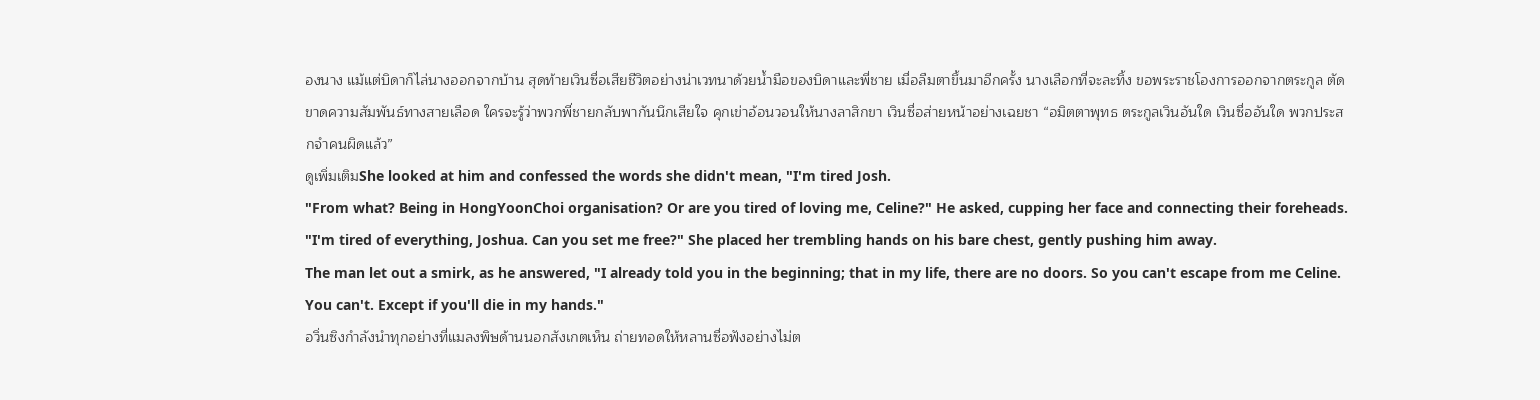องนาง แม้แต่บิดาก็ไล่นางออกจากบ้าน สุดท้ายเวินซื่อเสียชีวิตอย่างน่าเวทนาด้วยน้ำมือของบิดาและพี่ชาย เมื่อลืมตาขึ้นมาอีกครั้ง นางเลือกที่จะละทิ้ง ขอพระราชโองการออกจากตระกูล ตัดขาดความสัมพันธ์ทางสายเลือด ใครจะรู้ว่าพวกพี่ชายกลับพากันนึกเสียใจ คุกเข่าอ้อนวอนให้นางลาสิกขา เวินซื่อส่ายหน้าอย่างเฉยชา “อมิตตาพุทธ ตระกูลเวินอันใด เวินซื่ออันใด พวกประสกจำคนผิดแล้ว”
ดูเพิ่มเติมShe looked at him and confessed the words she didn't mean, "I'm tired Josh.
"From what? Being in HongYoonChoi organisation? Or are you tired of loving me, Celine?" He asked, cupping her face and connecting their foreheads.
"I'm tired of everything, Joshua. Can you set me free?" She placed her trembling hands on his bare chest, gently pushing him away.
The man let out a smirk, as he answered, "I already told you in the beginning; that in my life, there are no doors. So you can't escape from me Celine. You can't. Except if you'll die in my hands."
อวิ่นซิงกำลังนำทุกอย่างที่แมลงพิษด้านนอกสังเกตเห็น ถ่ายทอดให้หลานซื่อฟังอย่างไม่ต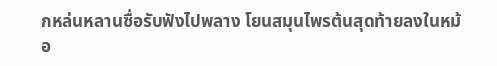กหล่นหลานซื่อรับฟังไปพลาง โยนสมุนไพรต้นสุดท้ายลงในหม้อ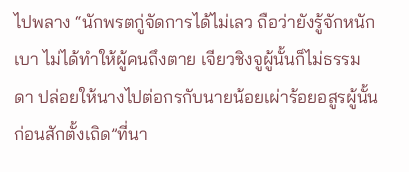ไปพลาง “นักพรตกู่จัดการได้ไม่เลว ถือว่ายังรู้จักหนักเบา ไม่ได้ทำให้ผู้คนถึงตาย เจียวชิงจูผู้นั้นก็ไม่ธรรมดา ปล่อยให้นางไปต่อกรกับนายน้อยเผ่าร้อยอสูรผู้นั้นก่อนสักตั้งเถิด”ที่นา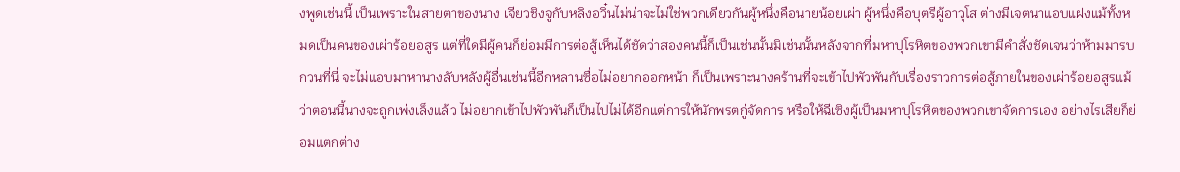งพูดเช่นนี้ เป็นเพราะในสายตาของนาง เจียวชิงจูกับหลิงอวิ๋นไม่น่าจะไม่ใช่พวกเดียวกันผู้หนึ่งคือนายน้อยเผ่า ผู้หนึ่งคือบุตรีผู้อาวุโส ต่างมีเจตนาแอบแฝงแม้ทั้งหมดเป็นคนของเผ่าร้อยอสูร แต่ที่ใดมีผู้คนก็ย่อมมีการต่อสู้เห็นได้ชัดว่าสองคนนี้ก็เป็นเช่นนั้นมิเช่นนั้นหลังจากที่มหาปุโรหิตของพวกเขามีคำสั่งชัดเจนว่าห้ามมารบกวนที่นี่ จะไม่แอบมาหานางลับหลังผู้อื่นเช่นนี้อีกหลานซื่อไม่อยากออกหน้า ก็เป็นเพราะนางคร้านที่จะเข้าไปพัวพันกับเรื่องราวการต่อสู้ภายในของเผ่าร้อยอสูรแม้ว่าตอนนี้นางจะถูกเพ่งเล็งแล้ว ไม่อยากเข้าไปพัวพันก็เป็นไปไม่ได้อีกแต่การให้นักพรตกู่จัดการ หรือให้ฉีเซิงผู้เป็นมหาปุโรหิตของพวกเขาจัดการเอง อย่างไรเสียก็ย่อมแตกต่าง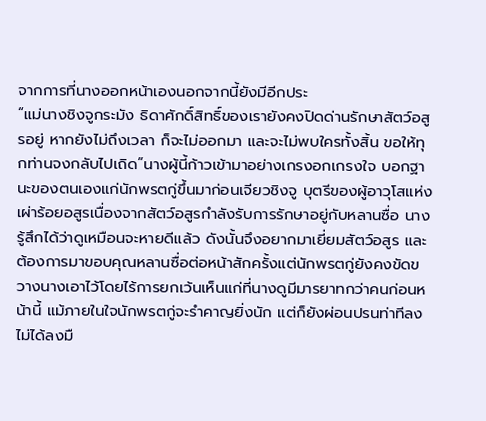จากการที่นางออกหน้าเองนอกจากนี้ยังมีอีกประ
“แม่นางชิงจูกระมัง ธิดาศักดิ์สิทธิ์ของเรายังคงปิดด่านรักษาสัตว์อสูรอยู่ หากยังไม่ถึงเวลา ก็จะไม่ออกมา และจะไม่พบใครทั้งสิ้น ขอให้ทุกท่านจงกลับไปเถิด”นางผู้นี้ก้าวเข้ามาอย่างเกรงอกเกรงใจ บอกฐานะของตนเองแก่นักพรตกู่ขึ้นมาก่อนเจียวชิงจู บุตรีของผู้อาวุโสแห่งเผ่าร้อยอสูรเนื่องจากสัตว์อสูรกำลังรับการรักษาอยู่กับหลานซื่อ นางรู้สึกได้ว่าดูเหมือนจะหายดีแล้ว ดังนั้นจึงอยากมาเยี่ยมสัตว์อสูร และต้องการมาขอบคุณหลานซื่อต่อหน้าสักครั้งแต่นักพรตกู่ยังคงขัดขวางนางเอาไว้โดยไร้การยกเว้นเห็นแก่ที่นางดูมีมารยาทกว่าคนก่อนหน้านี้ แม้ภายในใจนักพรตกู่จะรำคาญยิ่งนัก แต่ก็ยังผ่อนปรนท่าทีลง ไม่ได้ลงมื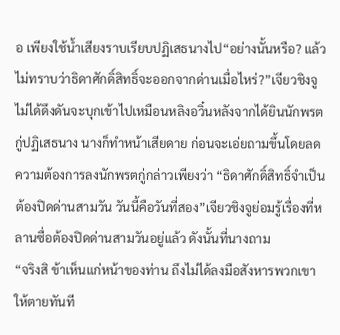อ เพียงใช้น้ำเสียงราบเรียบปฏิเสธนางไป“อย่างนั้นหรือ? แล้วไม่ทราบว่าธิดาศักดิ์สิทธิ์จะออกจากด่านเมื่อไหร่?”เจียวชิงจูไม่ได้ดึงดันจะบุกเข้าไปเหมือนหลิงอวิ๋นหลังจากได้ยินนักพรตกู่ปฏิเสธนาง นางก็ทำหน้าเสียดาย ก่อนจะเอ่ยถามขึ้นโดยลดความต้องการลงนักพรตกู่กล่าวเพียงว่า “ธิดาศักดิ์สิทธิ์จำเป็นต้องปิดด่านสามวัน วันนี้คือวันที่สอง”เจียวชิงจูย่อมรู้เรื่องที่หลานซื่อต้องปิดด่านสามวันอยู่แล้ว ดังนั้นที่นางถาม
“จริงสิ ข้าเห็นแก่หน้าของท่าน ถึงไม่ได้ลงมือสังหารพวกเขาให้ตายทันที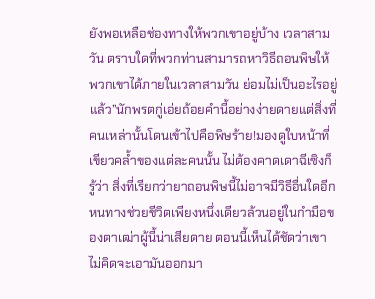ยังพอเหลือช่องทางให้พวกเขาอยู่บ้าง เวลาสามวัน ตราบใดที่พวกท่านสามารถหาวิธีถอนพิษให้พวกเขาได้ภายในเวลาสามวัน ย่อมไม่เป็นอะไรอยู่แล้ว”นักพรตกู่เอ่ยถ้อยคำนี้อย่างง่ายดายแต่สิ่งที่คนเหล่านั้นโดนเข้าไปคือพิษร้าย!มองดูใบหน้าที่เขียวคล้ำของแต่ละคนนั้น ไม่ต้องคาดเดาฉีเซิงก็รู้ว่า สิ่งที่เรียกว่ายาถอนพิษนี้ไม่อาจมีวิธีอื่นใดอีก หนทางช่วยชีวิตเพียงหนึ่งเดียวล้วนอยู่ในกำมือของตาเฒ่าผู้นี้น่าเสียดาย ตอนนี้เห็นได้ชัดว่าเขาไม่คิดจะเอามันออกมา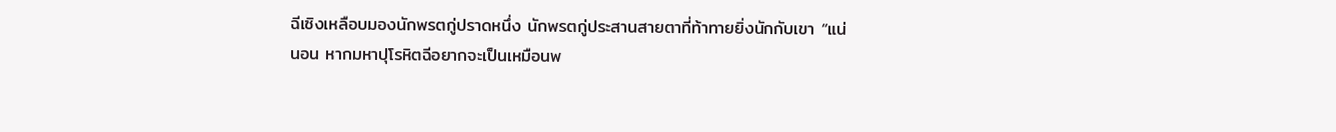ฉีเซิงเหลือบมองนักพรตกู่ปราดหนึ่ง นักพรตกู่ประสานสายตาที่ท้าทายยิ่งนักกับเขา “แน่นอน หากมหาปุโรหิตฉีอยากจะเป็นเหมือนพ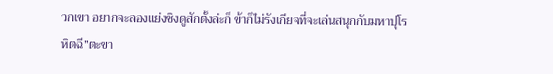วกเขา อยากจะลองแย่งชิงดูสักตั้งล่ะก็ ข้าก็ไม่รังเกียจที่จะเล่นสนุกกับมหาปุโรหิตฉี”ตะขา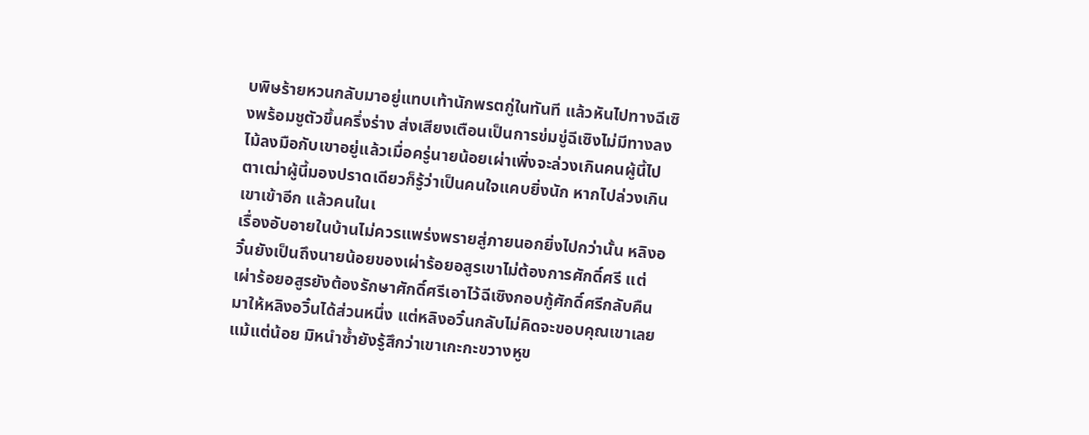บพิษร้ายหวนกลับมาอยู่แทบเท้านักพรตกู่ในทันที แล้วหันไปทางฉีเซิงพร้อมชูตัวขึ้นครึ่งร่าง ส่งเสียงเตือนเป็นการข่มขู่ฉีเซิงไม่มีทางลงไม้ลงมือกับเขาอยู่แล้วเมื่อครู่นายน้อยเผ่าเพิ่งจะล่วงเกินคนผู้นี้ไป ตาเฒ่าผู้นี้มองปราดเดียวก็รู้ว่าเป็นคนใจแคบยิ่งนัก หากไปล่วงเกินเขาเข้าอีก แล้วคนในเ
เรื่องอับอายในบ้านไม่ควรแพร่งพรายสู่ภายนอกยิ่งไปกว่านั้น หลิงอวิ๋นยังเป็นถึงนายน้อยของเผ่าร้อยอสูรเขาไม่ต้องการศักดิ์ศรี แต่เผ่าร้อยอสูรยังต้องรักษาศักดิ์ศรีเอาไว้ฉีเซิงกอบกู้ศักดิ์ศรีกลับคืนมาให้หลิงอวิ๋นได้ส่วนหนึ่ง แต่หลิงอวิ๋นกลับไม่คิดจะขอบคุณเขาเลยแม้แต่น้อย มิหนำซ้ำยังรู้สึกว่าเขาเกะกะขวางหูข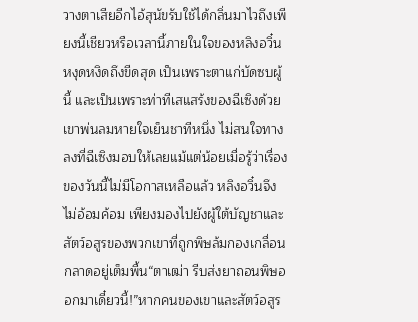วางตาเสียอีกไอ้สุนัขรับใช้ได้กลิ่นมาไวถึงเพียงนี้เชียวหรือเวลานี้ภายในใจของหลิงอวิ๋นหงุดหงิดถึงขีดสุด เป็นเพราะตาแก่บัดซบผู้นี้ และเป็นเพราะท่าทีเสแสร้งของฉีเซิงด้วยเขาพ่นลมหายใจเย็นชาทีหนึ่ง ไม่สนใจทางลงที่ฉีเซิงมอบให้เลยแม้แต่น้อยเมื่อรู้ว่าเรื่องของวันนี้ไม่มีโอกาสเหลือแล้ว หลิงอวิ๋นจึงไม่อ้อมค้อม เพียงมองไปยังผู้ใต้บัญชาและสัตว์อสูรของพวกเขาที่ถูกพิษล้มกองเกลื่อนกลาดอยู่เต็มพื้น“ตาเฒ่า รีบส่งยาถอนพิษออกมาเดี๋ยวนี้!”หากคนของเขาและสัตว์อสูร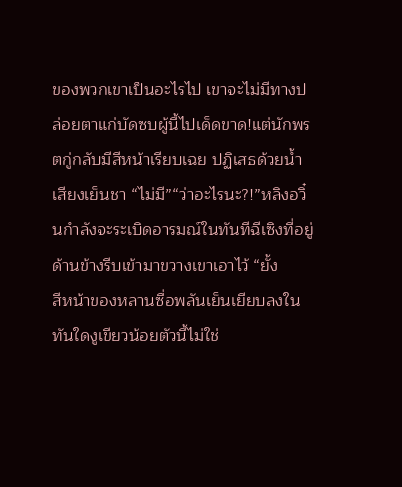ของพวกเขาเป็นอะไรไป เขาจะไม่มีทางปล่อยตาแก่บัดซบผู้นี้ไปเด็ดขาด!แต่นักพรตกู่กลับมีสีหน้าเรียบเฉย ปฏิเสธด้วยน้ำเสียงเย็นชา “ไม่มี”“ว่าอะไรนะ?!”หลิงอวิ๋นกำลังจะระเบิดอารมณ์ในทันทีฉีเซิงที่อยู่ด้านข้างรีบเข้ามาขวางเขาเอาไว้ “ยั้ง
สีหน้าของหลานซื่อพลันเย็นเยียบลงในทันใดงูเขียวน้อยตัวนี้ไม่ใช่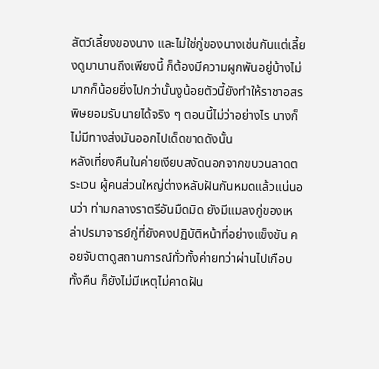สัตว์เลี้ยงของนาง และไม่ใช่กู่ของนางเช่นกันแต่เลี้ยงดูมานานถึงเพียงนี้ ก็ต้องมีความผูกพันอยู่บ้างไม่มากก็น้อยยิ่งไปกว่านั้นงูน้อยตัวนี้ยังทำให้ราชาอสรพิษยอมรับนายได้จริง ๆ ตอนนี้ไม่ว่าอย่างไร นางก็ไม่มีทางส่งมันออกไปเด็ดขาดดังนั้น
หลังเที่ยงคืนในค่ายเงียบสงัดนอกจากขบวนลาดตระเวน ผู้คนส่วนใหญ่ต่างหลับฝันกันหมดแล้วแน่นอนว่า ท่ามกลางราตรีอันมืดมิด ยังมีแมลงกู่ของเหล่าปรมาจารย์กู่ที่ยังคงปฏิบัติหน้าที่อย่างแข็งขัน คอยจับตาดูสถานการณ์ทั่วทั้งค่ายทว่าผ่านไปเกือบทั้งคืน ก็ยังไม่มีเหตุไม่คาดฝัน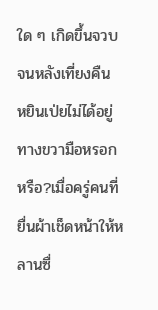ใด ๆ เกิดขึ้นจวบจนหลังเที่ยงคืน
หยินเป่ยไม่ได้อยู่ทางขวามือหรอกหรือ?เมื่อครู่คนที่ยื่นผ้าเช็ดหน้าให้หลานซื่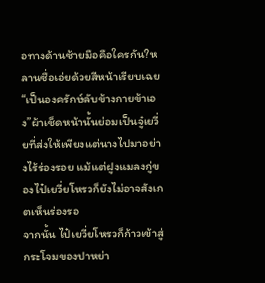อทางด้านซ้ายมือคือใครกัน?หลานซื่อเอ่ยด้วยสีหน้าเรียบเฉย “เป็นองครักษ์ลับข้างกายข้าเอง”ผ้าเช็ดหน้านั้นย่อมเป็นจู๋เยวี่ยที่ส่งให้เพียงแต่นางไปมาอย่างไร้ร่องรอย แม้แต่ฝูงแมลงกู่ของไป๋เยวี่ยโหรวก็ยังไม่อาจสังเกตเห็นร่องรอ
จากนั้น ไป๋เยวี่ยโหรวก็ก้าวเข้าสู่กระโจมของปาหย่า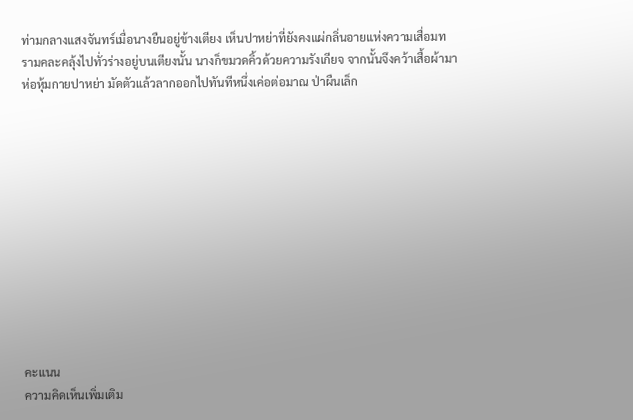ท่ามกลางแสงจันทร์เมื่อนางยืนอยู่ข้างเตียง เห็นปาหย่าที่ยังคงแผ่กลิ่นอายแห่งความเสื่อมทรามคละคลุ้งไปทั่วร่างอยู่บนเตียงนั้น นางก็ขมวดคิ้วด้วยความรังเกียจ จากนั้นจึงคว้าเสื้อผ้ามาห่อหุ้มกายปาหย่า มัดตัวแล้วลากออกไปทันทีหนึ่งเค่อต่อมาณ ป่าผืนเล็ก












คะแนน
ความคิดเห็นเพิ่มเติม